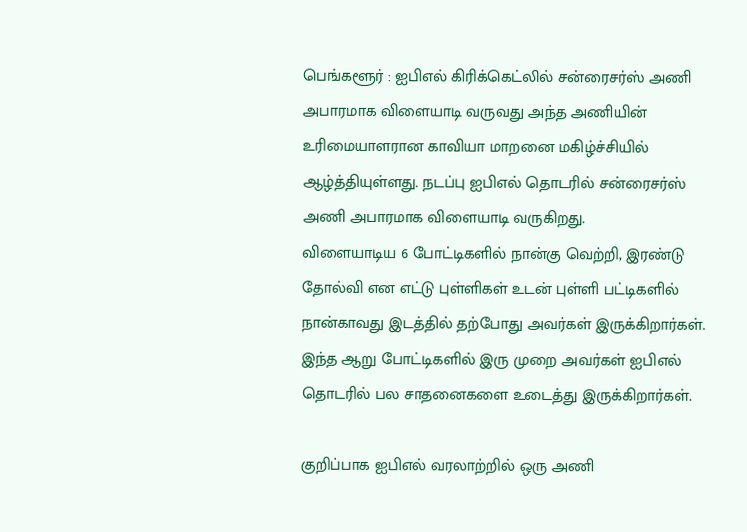பெங்களூர் : ஐபிஎல் கிரிக்கெட்லில் சன்ரைசர்ஸ் அணி அபாரமாக விளையாடி வருவது அந்த அணியின் உரிமையாளரான காவியா மாறனை மகிழ்ச்சியில் ஆழ்த்தியுள்ளது. நடப்பு ஐபிஎல் தொடரில் சன்ரைசர்ஸ் அணி அபாரமாக விளையாடி வருகிறது.
விளையாடிய 6 போட்டிகளில் நான்கு வெற்றி, இரண்டு தோல்வி என எட்டு புள்ளிகள் உடன் புள்ளி பட்டிகளில் நான்காவது இடத்தில் தற்போது அவர்கள் இருக்கிறார்கள். இந்த ஆறு போட்டிகளில் இரு முறை அவர்கள் ஐபிஎல் தொடரில் பல சாதனைகளை உடைத்து இருக்கிறார்கள்.

குறிப்பாக ஐபிஎல் வரலாற்றில் ஒரு அணி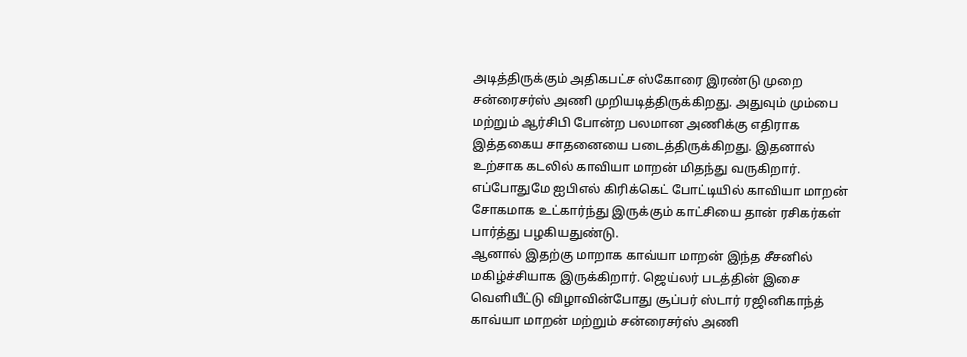அடித்திருக்கும் அதிகபட்ச ஸ்கோரை இரண்டு முறை சன்ரைசர்ஸ் அணி முறியடித்திருக்கிறது. அதுவும் மும்பை மற்றும் ஆர்சிபி போன்ற பலமான அணிக்கு எதிராக இத்தகைய சாதனையை படைத்திருக்கிறது. இதனால் உற்சாக கடலில் காவியா மாறன் மிதந்து வருகிறார். எப்போதுமே ஐபிஎல் கிரிக்கெட் போட்டியில் காவியா மாறன் சோகமாக உட்கார்ந்து இருக்கும் காட்சியை தான் ரசிகர்கள் பார்த்து பழகியதுண்டு.
ஆனால் இதற்கு மாறாக காவ்யா மாறன் இந்த சீசனில் மகிழ்ச்சியாக இருக்கிறார். ஜெய்லர் படத்தின் இசை வெளியீட்டு விழாவின்போது சூப்பர் ஸ்டார் ரஜினிகாந்த் காவ்யா மாறன் மற்றும் சன்ரைசர்ஸ் அணி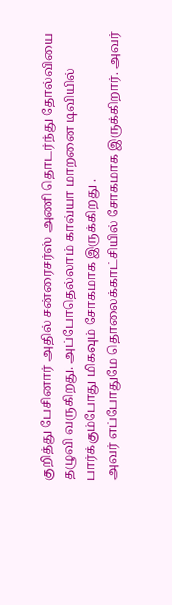குறித்து பேசினார் அதில் சன்ரைசர்ஸ் அணி தொடர்ந்து தோல்வியை தழுவி வருகிறது. அப்போதெல்லாம் காவ்யா மாறனை டிவியில் பார்க்கும்போது மிகவும் சோகமாக இருக்கிறது .
அவர் எப்போதுமே தொலைக்காட்சியில் சோகமாக இருக்கிறார். அவர்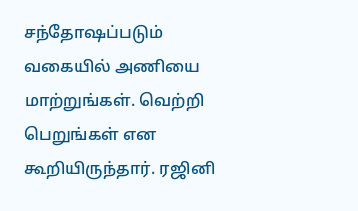சந்தோஷப்படும் வகையில் அணியை மாற்றுங்கள். வெற்றி பெறுங்கள் என கூறியிருந்தார். ரஜினி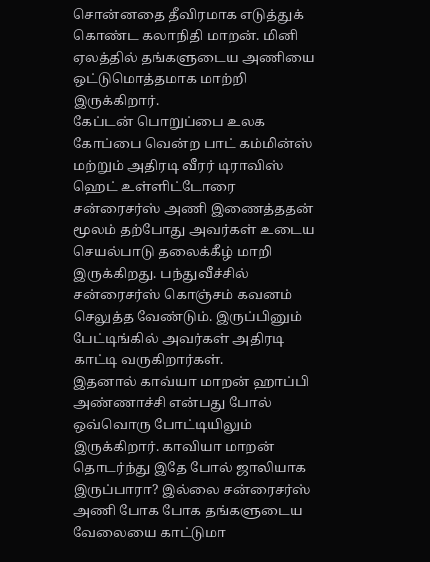சொன்னதை தீவிரமாக எடுத்துக் கொண்ட கலாநிதி மாறன். மினி ஏலத்தில் தங்களுடைய அணியை ஒட்டுமொத்தமாக மாற்றி இருக்கிறார்.
கேப்டன் பொறுப்பை உலக கோப்பை வென்ற பாட் கம்மின்ஸ் மற்றும் அதிரடி வீரர் டிராவிஸ் ஹெட் உள்ளிட்டோரை சன்ரைசர்ஸ் அணி இணைத்ததன் மூலம் தற்போது அவர்கள் உடைய செயல்பாடு தலைக்கீழ் மாறி இருக்கிறது. பந்துவீச்சில் சன்ரைசர்ஸ் கொஞ்சம் கவனம் செலுத்த வேண்டும். இருப்பினும் பேட்டிங்கில் அவர்கள் அதிரடி காட்டி வருகிறார்கள்.
இதனால் காவ்யா மாறன் ஹாப்பி அண்ணாச்சி என்பது போல் ஒவ்வொரு போட்டியிலும் இருக்கிறார். காவியா மாறன் தொடர்ந்து இதே போல் ஜாலியாக இருப்பாரா? இல்லை சன்ரைசர்ஸ் அணி போக போக தங்களுடைய வேலையை காட்டுமா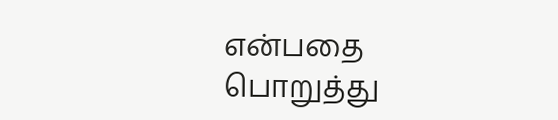என்பதை பொறுத்து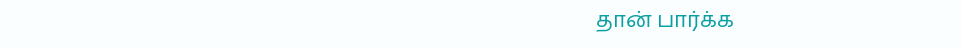தான் பார்க்க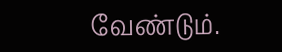வேண்டும்.